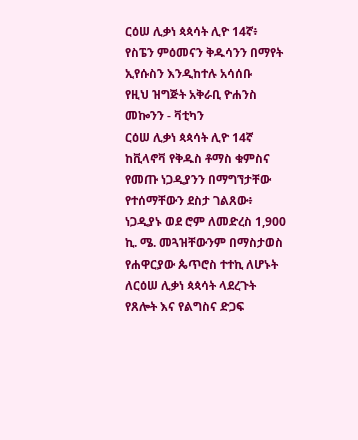ርዕሠ ሊቃነ ጳጳሳት ሊዮ 14ኛ፥ የስፔን ምዕመናን ቅዱሳንን በማየት ኢየሱስን እንዲከተሉ አሳሰቡ
የዚህ ዝግጅት አቅራቢ ዮሐንስ መኰንን - ቫቲካን
ርዕሠ ሊቃነ ጳጳሳት ሊዮ 14ኛ ከቪላኖቫ የቅዱስ ቶማስ ቁምስና የመጡ ነጋዲያንን በማግኘታቸው የተሰማቸውን ደስታ ገልጸው፥ ነጋዲያኑ ወደ ሮም ለመድረስ 1,900 ኪ. ሜ. መጓዝቸውንም በማስታወስ የሐዋርያው ጴጥሮስ ተተኪ ለሆኑት ለርዕሠ ሊቃነ ጳጳሳት ላደረጉት የጸሎት እና የልግስና ድጋፍ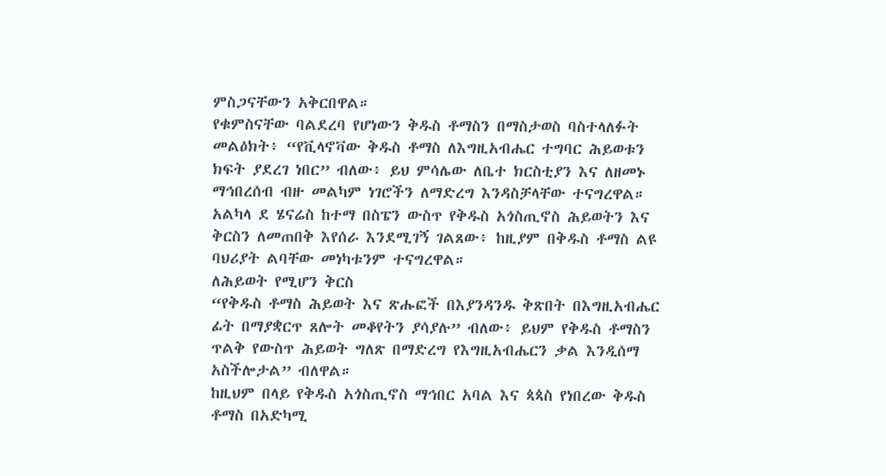ምስጋናቸውን አቅርበዋል።
የቁምስናቸው ባልደረባ የሆነውን ቅዱስ ቶማስን በማስታወስ ባስተላለፉት መልዕክት፥ “የቪላኖቫው ቅዱስ ቶማስ ለእግዚአብሔር ተግባር ሕይወቱን ክፍት ያደረገ ነበር” ብለው፥ ይህ ምሳሌው ለቤተ ክርስቲያን እና ለዘመኑ ማኅበረሰብ ብዙ መልካም ነገሮችን ለማድረግ እንዳስቻላቸው ተናግረዋል።
አልካላ ደ ሄናሬስ ከተማ በስፔን ውስጥ የቅዱስ አጎስጢኖስ ሕይወትን እና ቅርስን ለመጠበቅ እየሰራ እንደሚገኝ ገልጸው፥ ከዚያም በቅዱስ ቶማስ ልዩ ባህሪያት ልባቸው መነካቱንም ተናግረዋል።
ለሕይወት የሚሆን ቅርስ
“የቅዱስ ቶማስ ሕይወት እና ጽሑፎች በእያንዳንዱ ቅጽበት በእግዚአብሔር ፊት በማያቋርጥ ጸሎት መቆየትን ያሳያሉ” ብለው፥ ይህም የቅዱስ ቶማስን ጥልቅ የውስጥ ሕይወት ግለጽ በማድረግ የእግዚአብሔርን ቃል እንዲሰማ አስችሎታል” ብለዋል።
ከዚህም በላይ የቅዱስ አጎስጢኖስ ማኅበር አባል እና ጳጳስ የነበረው ቅዱስ ቶማስ በአድካሚ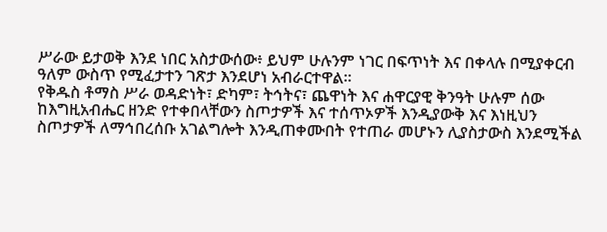ሥራው ይታወቅ እንደ ነበር አስታውሰው፥ ይህም ሁሉንም ነገር በፍጥነት እና በቀላሉ በሚያቀርብ ዓለም ውስጥ የሚፈታተን ገጽታ እንደሆነ አብራርተዋል።
የቅዱስ ቶማስ ሥራ ወዳድነት፣ ድካም፣ ትኅትና፣ ጨዋነት እና ሐዋርያዊ ቅንዓት ሁሉም ሰው ከእግዚአብሔር ዘንድ የተቀበላቸውን ስጦታዎች እና ተሰጥኦዎች እንዲያውቅ እና እነዚህን ስጦታዎች ለማኅበረሰቡ አገልግሎት እንዲጠቀሙበት የተጠራ መሆኑን ሊያስታውስ እንደሚችል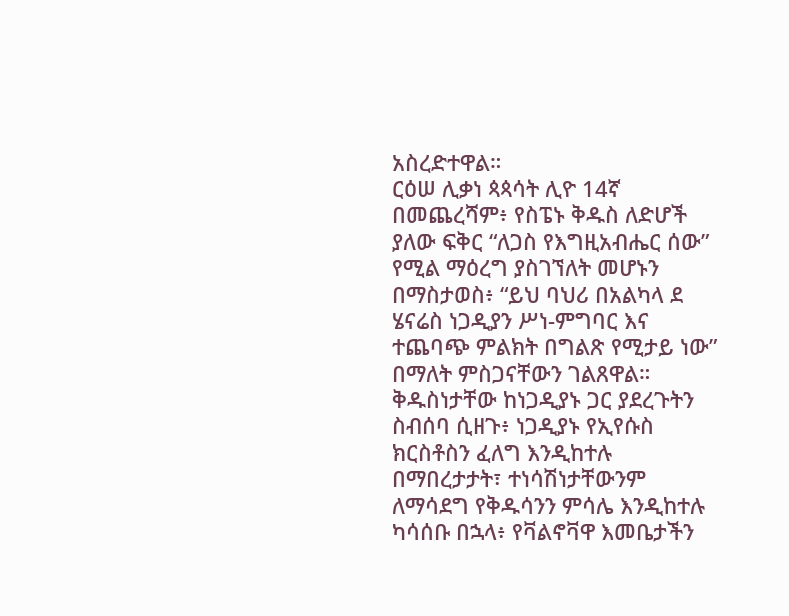አስረድተዋል።
ርዕሠ ሊቃነ ጳጳሳት ሊዮ 14ኛ በመጨረሻም፥ የስፔኑ ቅዱስ ለድሆች ያለው ፍቅር “ለጋስ የእግዚአብሔር ሰው” የሚል ማዕረግ ያስገኘለት መሆኑን በማስታወስ፥ “ይህ ባህሪ በአልካላ ደ ሄናሬስ ነጋዲያን ሥነ-ምግባር እና ተጨባጭ ምልክት በግልጽ የሚታይ ነው” በማለት ምስጋናቸውን ገልጸዋል።
ቅዱስነታቸው ከነጋዲያኑ ጋር ያደረጉትን ስብሰባ ሲዘጉ፥ ነጋዲያኑ የኢየሱስ ክርስቶስን ፈለግ እንዲከተሉ በማበረታታት፣ ተነሳሽነታቸውንም ለማሳደግ የቅዱሳንን ምሳሌ እንዲከተሉ ካሳሰቡ በኋላ፥ የቫልኖቫዋ እመቤታችን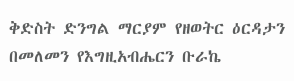ቅድስት ድንግል ማርያም የዘወትር ዕርዳታን በመለመን የእግዚአብሔርን ቡራኬ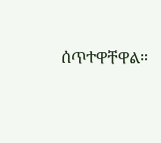ሰጥተዋቸዋል።